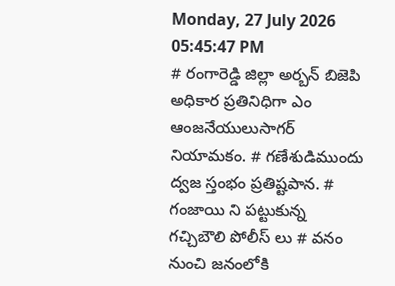Monday, 27 July 2026 05:45:47 PM
# రంగారెడ్డి జిల్లా అర్బన్ బిజెపి అధికార ప్రతినిధిగా ఎం ఆంజనేయులుసాగర్ నియామకం. # గణేశుడిముందు ద్వజ స్తంభం ప్రతిష్టపాన. # గంజాయి ని పట్టుకున్న గచ్చిబౌలి పోలీస్ లు # వనం నుంచి జనంలోకి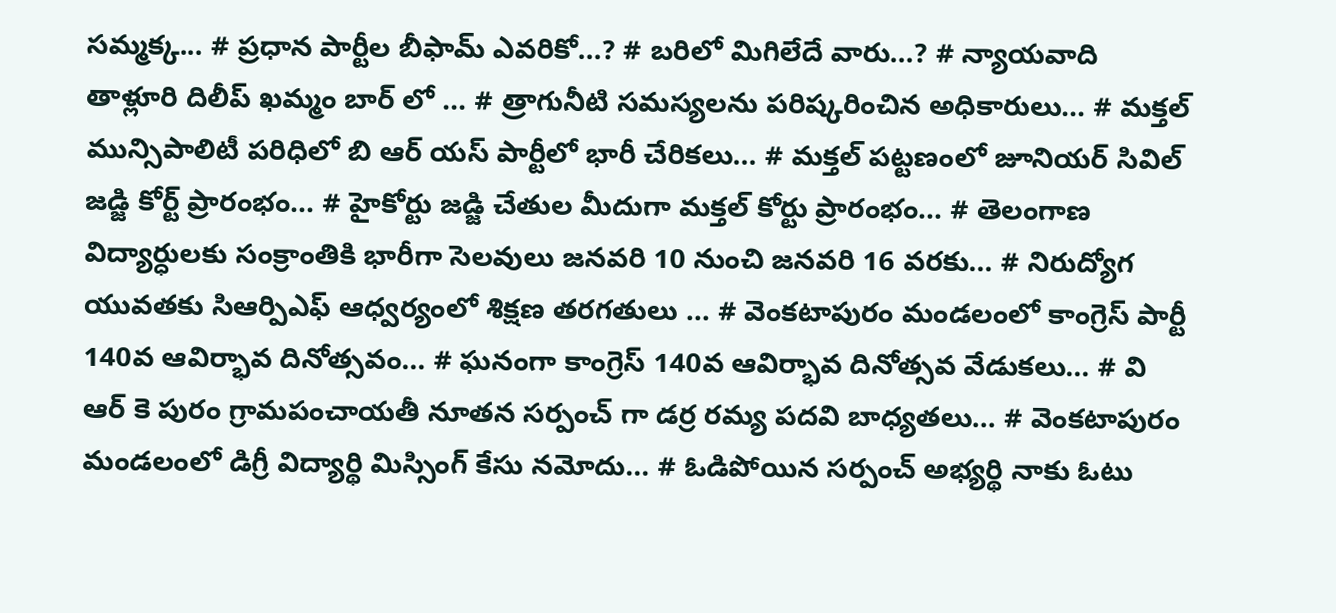సమ్మక్క... # ప్రధాన పార్టీల బీఫామ్ ఎవరికో...? # బరిలో మిగిలేదే వారు...? # న్యాయవాది తాళ్లూరి దిలీప్ ఖమ్మం బార్ లో ... # త్రాగునీటి సమస్యలను పరిష్కరించిన అధికారులు... # మక్తల్ మున్సిపాలిటీ పరిధిలో బి ఆర్ యస్ పార్టీలో భారీ చేరికలు... # మక్తల్ పట్టణంలో జూనియర్ సివిల్ జడ్జి కోర్ట్ ప్రారంభం... # హైకోర్టు జడ్జి చేతుల మీదుగా మక్తల్ కోర్టు ప్రారంభం... # తెలంగాణ విద్యార్ధులకు సంక్రాంతికి భారీగా సెలవులు జనవరి 10 నుంచి జనవరి 16 వరకు... # నిరుద్యోగ యువతకు సిఆర్పిఎఫ్ ఆధ్వర్యంలో శిక్షణ తరగతులు ... # వెంకటాపురం మండలంలో కాంగ్రెస్ పార్టీ 140వ ఆవిర్భావ దినోత్సవం... # ఘనంగా కాంగ్రెస్ 140వ ఆవిర్భావ దినోత్సవ వేడుకలు... # వి ఆర్ కె పురం గ్రామపంచాయతీ నూతన సర్పంచ్ గా డర్ర రమ్య పదవి బాధ్యతలు... # వెంకటాపురం మండలంలో డిగ్రీ విద్యార్థి మిస్సింగ్ కేసు నమోదు... # ఓడిపోయిన సర్పంచ్ అభ్యర్థి నాకు ఓటు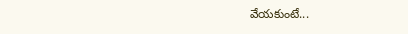వేయకుంటే...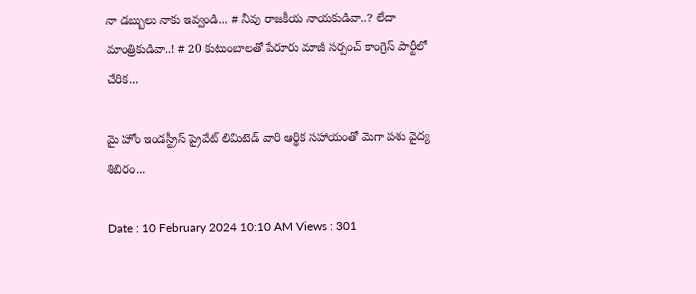నా డబ్బులు నాకు ఇవ్వండి... # నీవు రాజకీయ నాయకుడివా..? లేదా మాంత్రికుడివా..! # 20 కుటుంబాలతో పేరూరు మాజీ సర్పంచ్ కాంగ్రెస్ పార్టీలో చేరిక...

మై హోం ఇండస్ట్రీస్ ప్రైవేట్ లిమిటెడ్ వారి ఆర్థిక సహాయంతో మెగా పశు వైద్య శిబిరం...

Date : 10 February 2024 10:10 AM Views : 301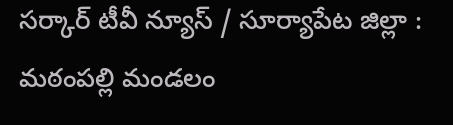సర్కార్ టీవీ న్యూస్ / సూర్యాపేట జిల్లా : మఠంపల్లి మండలం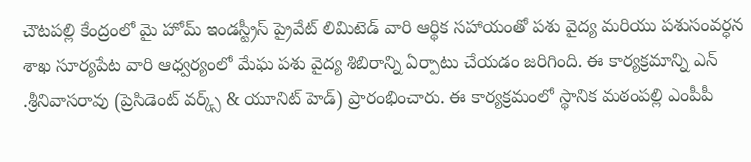చౌటపల్లి కేంద్రంలో మై హోమ్ ఇండస్ట్రీస్ ప్రైవేట్ లిమిటెడ్ వారి ఆర్థిక సహాయంతో పశు వైద్య మరియు పశుసంవర్ధన శాఖ సూర్యపేట వారి ఆధ్వర్యంలో మేఘ పశు వైద్య శిబిరాన్ని ఏర్పాటు చేయడం జరిగింది. ఈ కార్యక్రమాన్ని ఎన్ .శ్రీనివాసరావు (ప్రెసిడెంట్ వర్క్స్ & యూనిట్ హెడ్) ప్రారంభించారు. ఈ కార్యక్రమంలో స్థానిక మఠంపల్లి ఎంపీపీ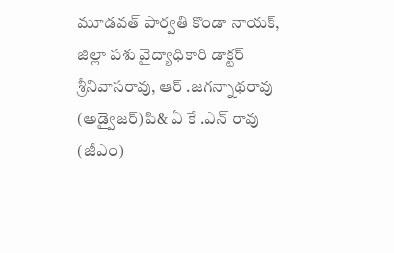మూడవత్ పార్వతి కొండా నాయక్, జిల్లా పశు వైద్యాధికారి డాక్టర్ శ్రీనివాసరావు, ఆర్ .జగన్నాథరావు (అడ్వైజర్)పి& ఏ కే .ఎన్ రావు (జీఎం)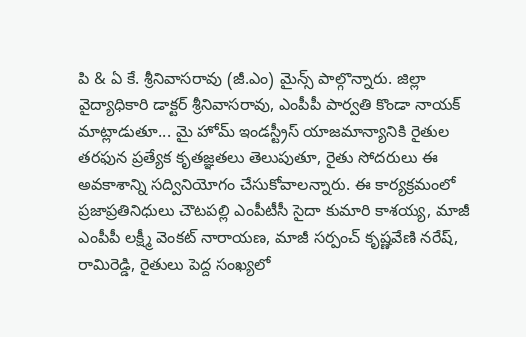పి & ఏ కే. శ్రీనివాసరావు (జీ.ఎం) మైన్స్ పాల్గొన్నారు. జిల్లా వైద్యాధికారి డాక్టర్ శ్రీనివాసరావు, ఎంపీపీ పార్వతి కొండా నాయక్ మాట్లాడుతూ... మై హోమ్ ఇండస్ట్రీస్ యాజమాన్యానికి రైతుల తరఫున ప్రత్యేక కృతజ్ఞతలు తెలుపుతూ, రైతు సోదరులు ఈ అవకాశాన్ని సద్వినియోగం చేసుకోవాలన్నారు. ఈ కార్యక్రమంలో ప్రజాప్రతినిధులు చౌటపల్లి ఎంపీటీసీ సైదా కుమారి కాశయ్య, మాజీ ఎంపీపీ లక్ష్మీ వెంకట్ నారాయణ, మాజీ సర్పంచ్ కృష్ణవేణి నరేష్, రామిరెడ్డి, రైతులు పెద్ద సంఖ్యలో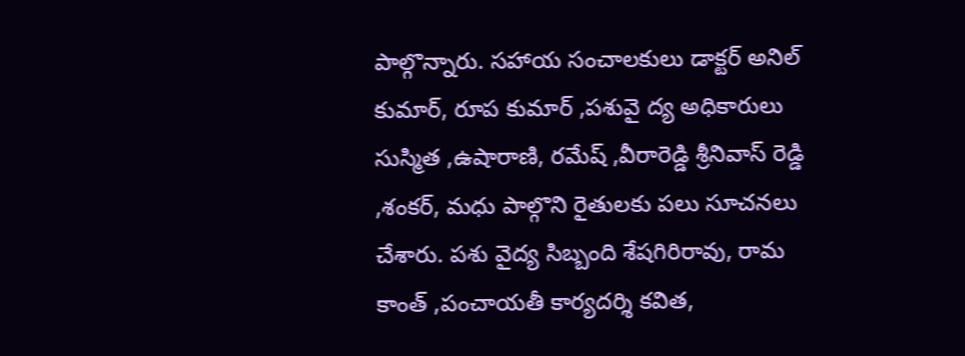పాల్గొన్నారు. సహాయ సంచాలకులు డాక్టర్ అనిల్ కుమార్, రూప కుమార్ ,పశువై ద్య అధికారులు సుస్మిత ,ఉషారాణి, రమేష్ ,వీరారెడ్డి శ్రీనివాస్ రెడ్డి ,శంకర్, మధు పాల్గొని రైతులకు పలు సూచనలు చేశారు. పశు వైద్య సిబ్బంది శేషగిరిరావు, రామ కాంత్ ,పంచాయతీ కార్యదర్శి కవిత,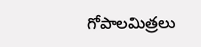గోపాలమిత్రలు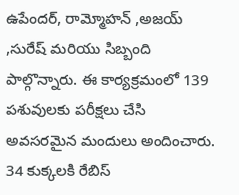ఉపేందర్, రామ్మోహన్ ,అజయ్ ,సురేష్ మరియు సిబ్బంది పాల్గొన్నారు. ఈ కార్యక్రమంలో 139 పశువులకు పరీక్షలు చేసి అవసరమైన మందులు అందించారు. 34 కుక్కలకి రేబిస్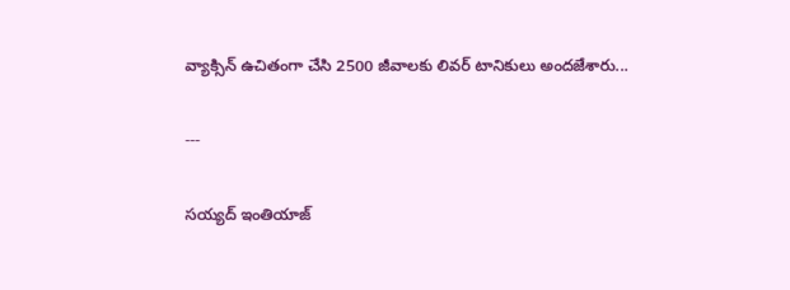వ్యాక్సిన్ ఉచితంగా చేసి 2500 జీవాలకు లివర్ టానికులు అందజేశారు...

---

సయ్యద్ ఇంతియాజ్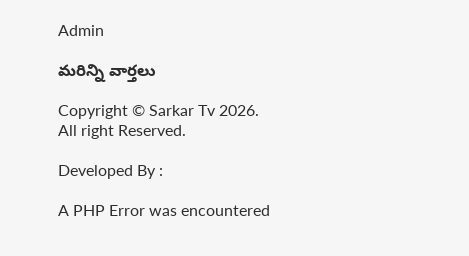Admin

మరిన్ని వార్తలు

Copyright © Sarkar Tv 2026. All right Reserved.

Developed By :

A PHP Error was encountered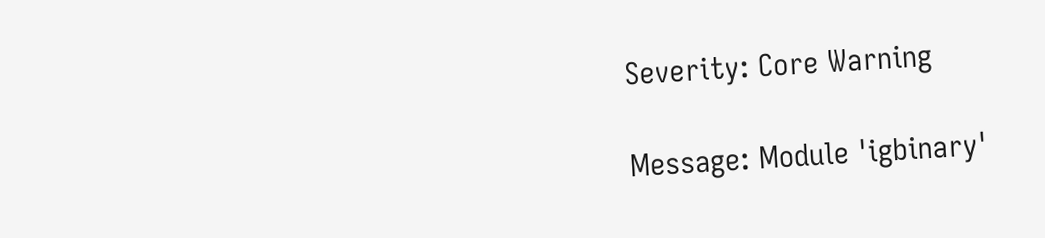Severity: Core Warning

Message: Module 'igbinary'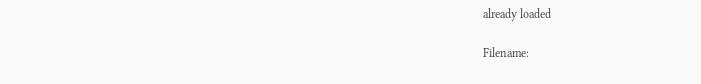already loaded

Filename: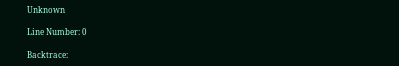Unknown

Line Number: 0

Backtrace: